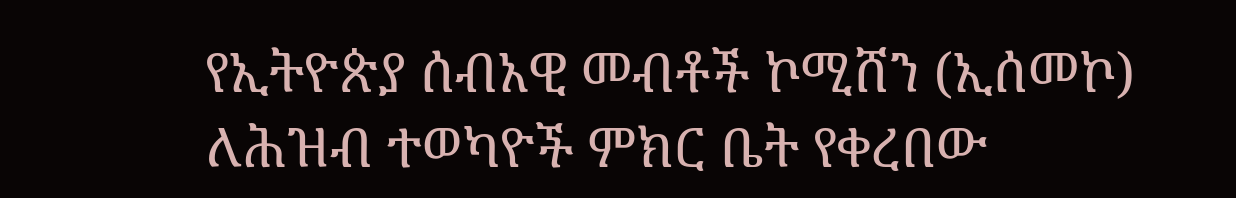የኢትዮጵያ ሰብአዊ መብቶች ኮሚሸን (ኢሰመኮ) ለሕዝብ ተወካዮች ምክር ቤት የቀረበው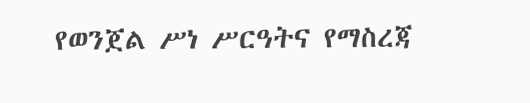የወንጀል ሥነ ሥርዓትና የማስረጃ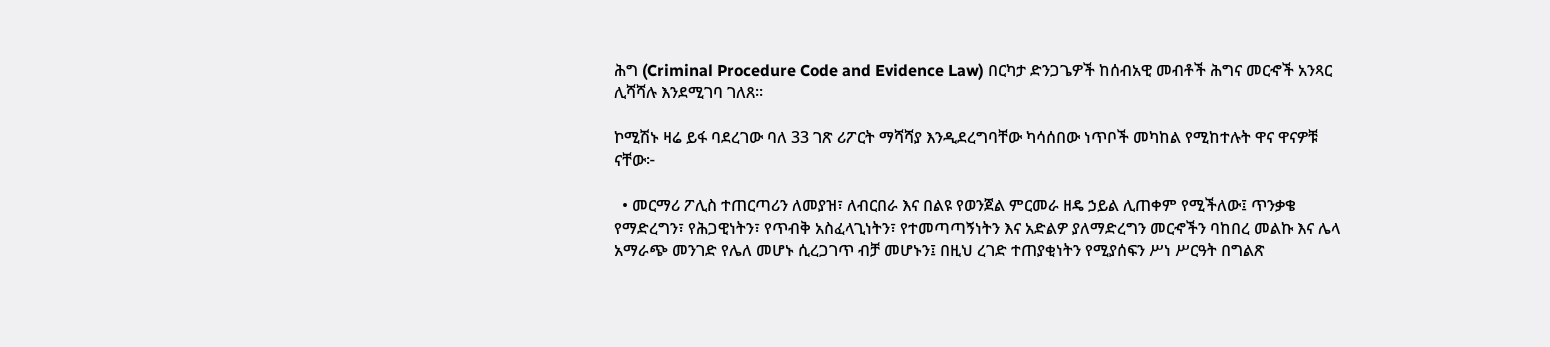ሕግ (Criminal Procedure Code and Evidence Law) በርካታ ድንጋጌዎች ከሰብአዊ መብቶች ሕግና መርኆች አንጻር ሊሻሻሉ እንደሚገባ ገለጸ፡፡

ኮሚሽኑ ዛሬ ይፋ ባደረገው ባለ 33 ገጽ ሪፖርት ማሻሻያ እንዲደረግባቸው ካሳሰበው ነጥቦች መካከል የሚከተሉት ዋና ዋናዎቹ ናቸው፦

  • መርማሪ ፖሊስ ተጠርጣሪን ለመያዝ፣ ለብርበራ እና በልዩ የወንጀል ምርመራ ዘዴ ኃይል ሊጠቀም የሚችለው፤ ጥንቃቄ የማድረግን፣ የሕጋዊነትን፣ የጥብቅ አስፈላጊነትን፣ የተመጣጣኝነትን እና አድልዎ ያለማድረግን መርኆችን ባከበረ መልኩ እና ሌላ አማራጭ መንገድ የሌለ መሆኑ ሲረጋገጥ ብቻ መሆኑን፤ በዚህ ረገድ ተጠያቂነትን የሚያሰፍን ሥነ ሥርዓት በግልጽ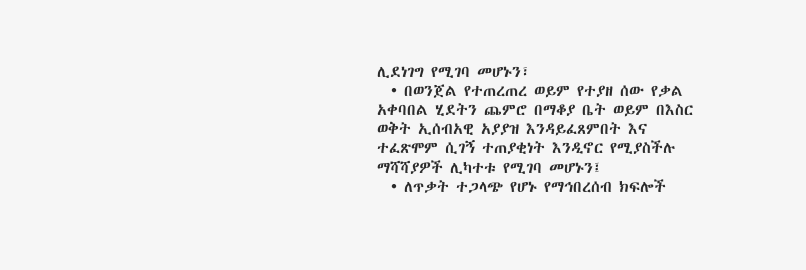ሊደነገግ የሚገባ መሆኑን፣
  • በወንጀል የተጠረጠረ ወይም የተያዘ ሰው የቃል አቀባበል ሂደትን ጨምሮ በማቆያ ቤት ወይም በእስር ወቅት ኢሰብአዊ አያያዝ እንዳይፈጸምበት እና ተፈጽሞም ሲገኝ ተጠያቂነት እንዲኖር የሚያስችሉ ማሻሻያዎች ሊካተቱ የሚገባ መሆኑን፤
  • ለጥቃት ተጋላጭ የሆኑ የማኅበረሰብ ክፍሎች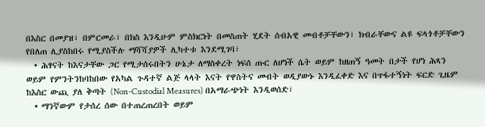በእስር በመያዝ፣ በምርመራ፣ በክስ እንዲሁም ምስክርነት በመስጠት ሂደት ሰብአዊ መብቶቻቸውን፣ ክብራቸውና ልዩ ፍላጎቶቻቸውን የበለጠ ሊያስከበሩ የሚያስችሉ ማሻሻያዎች ሊካተቱ እንደሚገባ፣
  • ሕፃናት ከእናታቸው ጋር የሚታሰሩበትን ሁኔታ ለማስቀረት ነፍሰ ጡር ለሆነች ሴት ወይም ከዘጠኝ ዓመት በታች የሆነ ሕጻን ወይም የምንትንከባከበው የአካል ጉዳተኛ ልጅ ላላት እናት የዋስትና መብት ወዲያውኑ እንዲፈቀድ እና በጥፋተኝነት ፍርድ ጊዜም ከእስር ውጪ ያለ ቅጣት (Non-Custodial Measures) በአማራጭነት እንዲወሰድ፣
  • ማንኛውም የታሰረ ሰው በተጠረጠረበት ወይም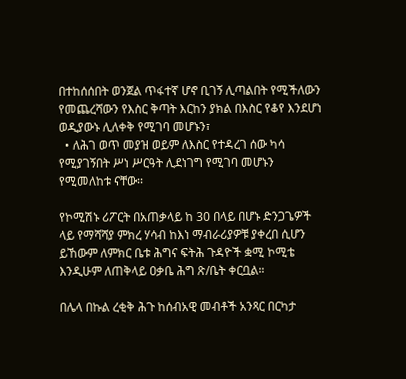በተከሰሰበት ወንጀል ጥፋተኛ ሆኖ ቢገኝ ሊጣልበት የሚችለውን የመጨረሻውን የእስር ቅጣት እርከን ያክል በእስር የቆየ እንደሆነ ወዲያውኑ ሊለቀቅ የሚገባ መሆኑን፣
  • ለሕገ ወጥ መያዝ ወይም ለእስር የተዳረገ ሰው ካሳ የሚያገኝበት ሥነ ሥርዓት ሊደነገግ የሚገባ መሆኑን የሚመለከቱ ናቸው፡፡

የኮሚሽኑ ሪፖርት በአጠቃላይ ከ 30 በላይ በሆኑ ድንጋጌዎች ላይ የማሻሻያ ምክረ ሃሳብ ከእነ ማብራሪያዎቹ ያቀረበ ሲሆን ይኸውም ለምክር ቤቱ ሕግና ፍትሕ ጉዳዮች ቋሚ ኮሚቴ እንዲሁም ለጠቅላይ ዐቃቤ ሕግ ጽ/ቤት ቀርቧል።

በሌላ በኩል ረቂቅ ሕጉ ከሰብአዊ መብቶች አንጻር በርካታ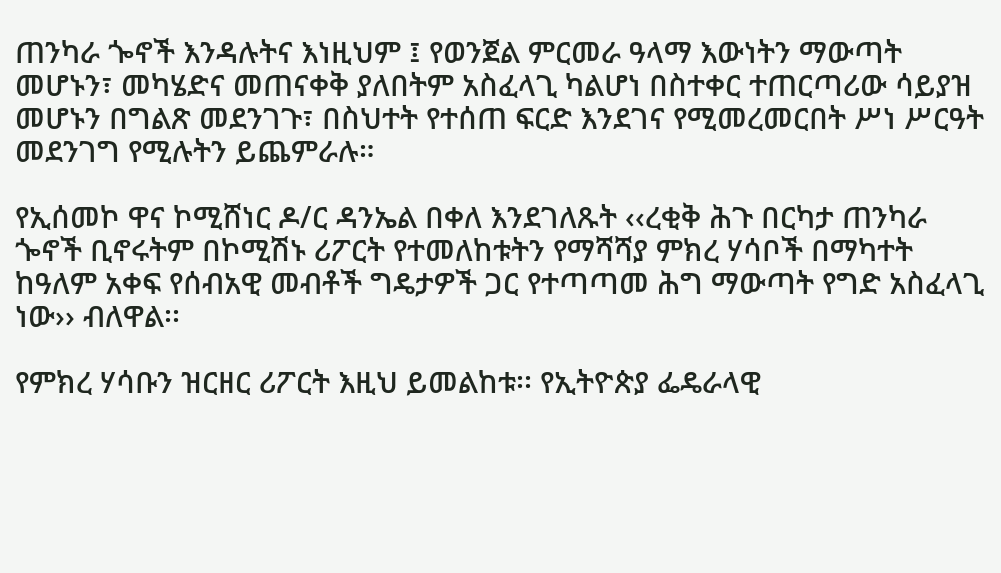ጠንካራ ጐኖች እንዳሉትና እነዚህም ፤ የወንጀል ምርመራ ዓላማ እውነትን ማውጣት መሆኑን፣ መካሄድና መጠናቀቅ ያለበትም አስፈላጊ ካልሆነ በስተቀር ተጠርጣሪው ሳይያዝ መሆኑን በግልጽ መደንገጉ፣ በስህተት የተሰጠ ፍርድ እንደገና የሚመረመርበት ሥነ ሥርዓት መደንገግ የሚሉትን ይጨምራሉ።

የኢሰመኮ ዋና ኮሚሸነር ዶ/ር ዳንኤል በቀለ እንደገለጹት ‹‹ረቂቅ ሕጉ በርካታ ጠንካራ ጐኖች ቢኖሩትም በኮሚሽኑ ሪፖርት የተመለከቱትን የማሻሻያ ምክረ ሃሳቦች በማካተት ከዓለም አቀፍ የሰብአዊ መብቶች ግዴታዎች ጋር የተጣጣመ ሕግ ማውጣት የግድ አስፈላጊ ነው›› ብለዋል፡፡

የምክረ ሃሳቡን ዝርዘር ሪፖርት እዚህ ይመልከቱ፡፡ የኢትዮጵያ ፌዴራላዊ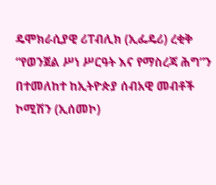ዴሞክራሲያዊ ሪፐብሊክ (ኢፌዴሪ) ረቂቅ “የወንጀል ሥነ ሥርዓት እና የማስረጃ ሕግ”ን በተመለከተ ከኢትዮጵያ ሰብአዊ መብቶች ኮሚሽን (ኢሰመኮ)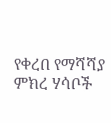የቀረበ የማሻሻያ ምክረ ሃሳቦች